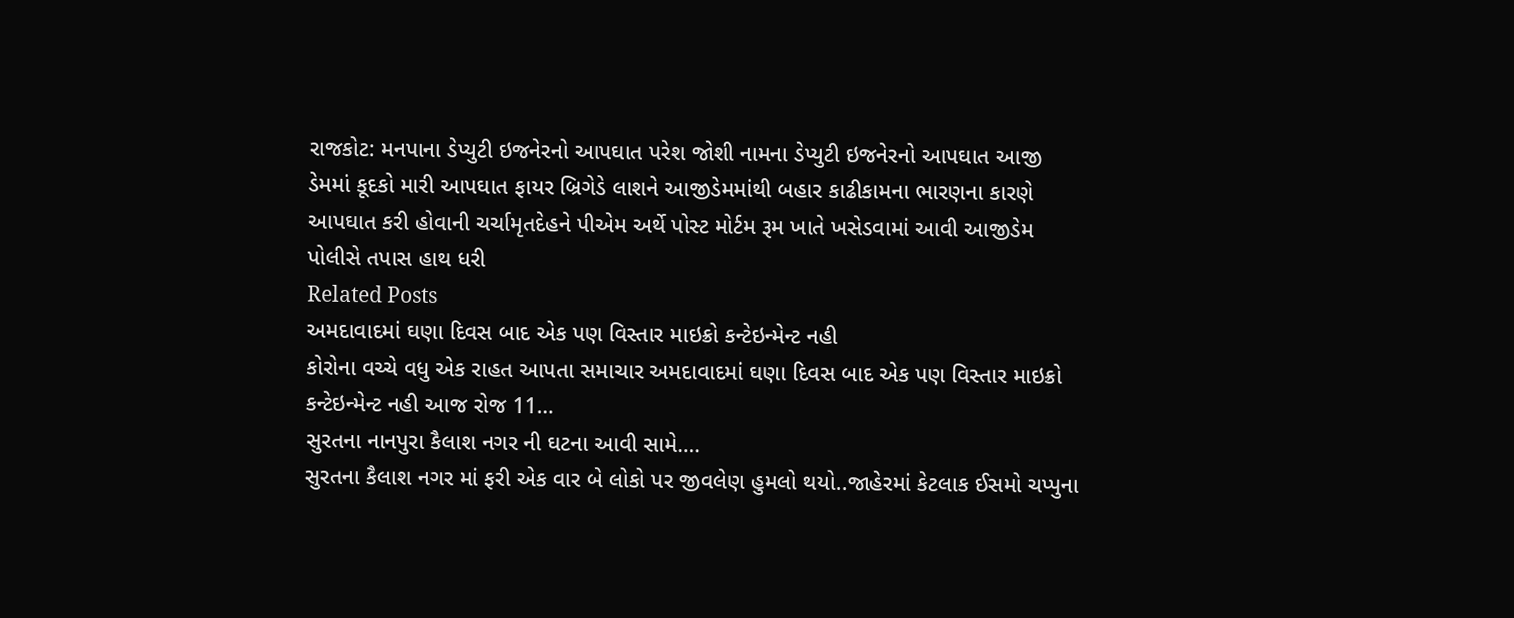રાજકોટ: મનપાના ડેપ્યુટી ઇજનેરનો આપઘાત પરેશ જોશી નામના ડેપ્યુટી ઇજનેરનો આપઘાત આજી ડેમમાં કૂદકો મારી આપઘાત ફાયર બ્રિગેડે લાશને આજીડેમમાંથી બહાર કાઢીકામના ભારણના કારણે આપઘાત કરી હોવાની ચર્ચામૃતદેહને પીએમ અર્થે પોસ્ટ મોર્ટમ રૂમ ખાતે ખસેડવામાં આવી આજીડેમ પોલીસે તપાસ હાથ ધરી
Related Posts
અમદાવાદમાં ઘણા દિવસ બાદ એક પણ વિસ્તાર માઇક્રો કન્ટેઇન્મેન્ટ નહી
કોરોના વચ્ચે વધુ એક રાહત આપતા સમાચાર અમદાવાદમાં ઘણા દિવસ બાદ એક પણ વિસ્તાર માઇક્રો કન્ટેઇન્મેન્ટ નહી આજ રોજ 11…
સુરતના નાનપુરા કૈલાશ નગર ની ઘટના આવી સામે….
સુરતના કૈલાશ નગર માં ફરી એક વાર બે લોકો પર જીવલેણ હુમલો થયો..જાહેરમાં કેટલાક ઈસમો ચપ્પુના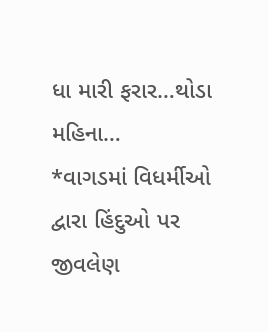ધા મારી ફરાર…થોડા મહિના…
*વાગડમાં વિધર્મીઓ દ્વારા હિંદુઓ પર જીવલેણ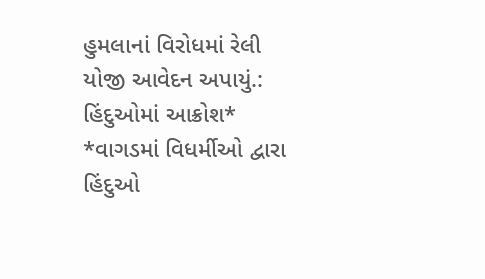હુમલાનાં વિરોધમાં રેલી યોજી આવેદન અપાયું.: હિંદુઓમાં આક્રોશ*
*વાગડમાં વિધર્મીઓ દ્વારા હિંદુઓ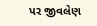પર જીવલેણ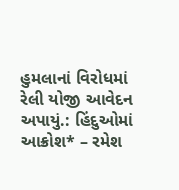હુમલાનાં વિરોધમાં રેલી યોજી આવેદન અપાયું.: હિંદુઓમાં આક્રોશ* – રમેશ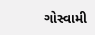ગોસ્વામી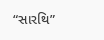“સારથિ”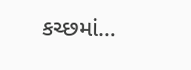કચ્છમાં…